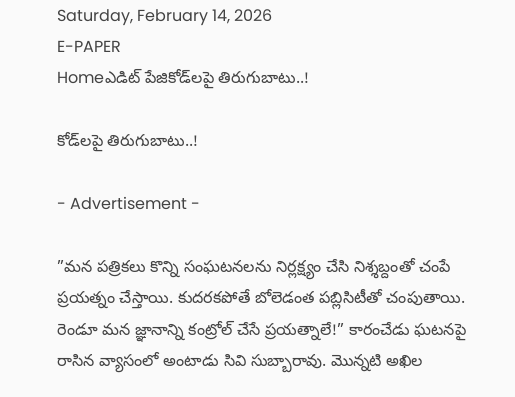Saturday, February 14, 2026
E-PAPER
Homeఎడిట్ పేజికోడ్‌లపై తిరుగుబాటు..!

కోడ్‌లపై తిరుగుబాటు..!

- Advertisement -

”మన పత్రికలు కొన్ని సంఘటనలను నిర్లక్ష్యం చేసి నిశ్శబ్దంతో చంపే ప్రయత్నం చేస్తాయి. కుదరకపోతే బోలెడంత పబ్లిసిటీతో చంపుతాయి. రెండూ మన జ్ఞానాన్ని కంట్రోల్‌ చేసే ప్రయత్నాలే!” కారంచేడు ఘటనపై రాసిన వ్యాసంలో అంటాడు సివి సుబ్బారావు. మొన్నటి అఖిల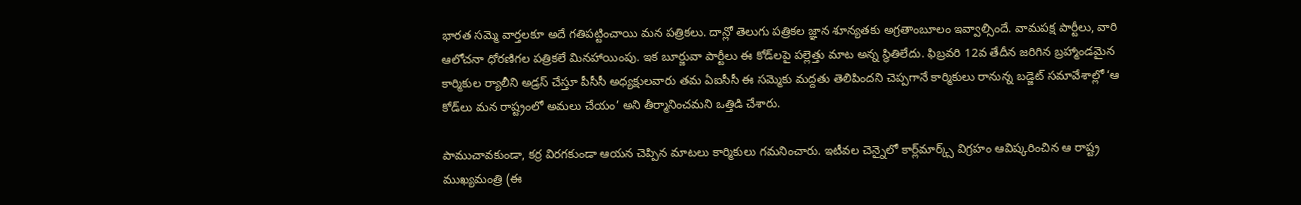భారత సమ్మె వార్తలకూ అదే గతిపట్టించాయి మన పత్రికలు. దాన్లో తెలుగు పత్రికల జ్ఞాన శూన్యతకు అగ్రతాంబూలం ఇవ్వాల్సిందే. వామపక్ష పార్టీలు, వారి ఆలోచనా ధోరణిగల పత్రికలే మినహాయింపు. ఇక బూర్జువా పార్టీలు ఈ కోడ్‌లపై పల్లెత్తు మాట అన్న స్థితిలేదు. ఫిబ్రవరి 12వ తేదీన జరిగిన బ్రహ్మాండమైన కార్మికుల ర్యాలీని అడ్రస్‌ చేస్తూ పీసీసీ అధ్యక్షులవారు తమ ఏఐసీసీ ఈ సమ్మెకు మద్దతు తెలిపిందని చెప్పగానే కార్మికులు రానున్న బడ్జెట్‌ సమావేశాల్లో ‘ఆ కోడ్‌లు మన రాష్ట్రంలో అమలు చేయం’ అని తీర్మానించమని ఒత్తిడి చేశారు.

పాముచావకుండా, కర్ర విరగకుండా ఆయన చెప్పిన మాటలు కార్మికులు గమనించారు. ఇటీవల చెన్నైలో కార్ల్‌మార్క్స్‌ విగ్రహం ఆవిష్కరించిన ఆ రాష్ట్ర ముఖ్యమంత్రి (ఈ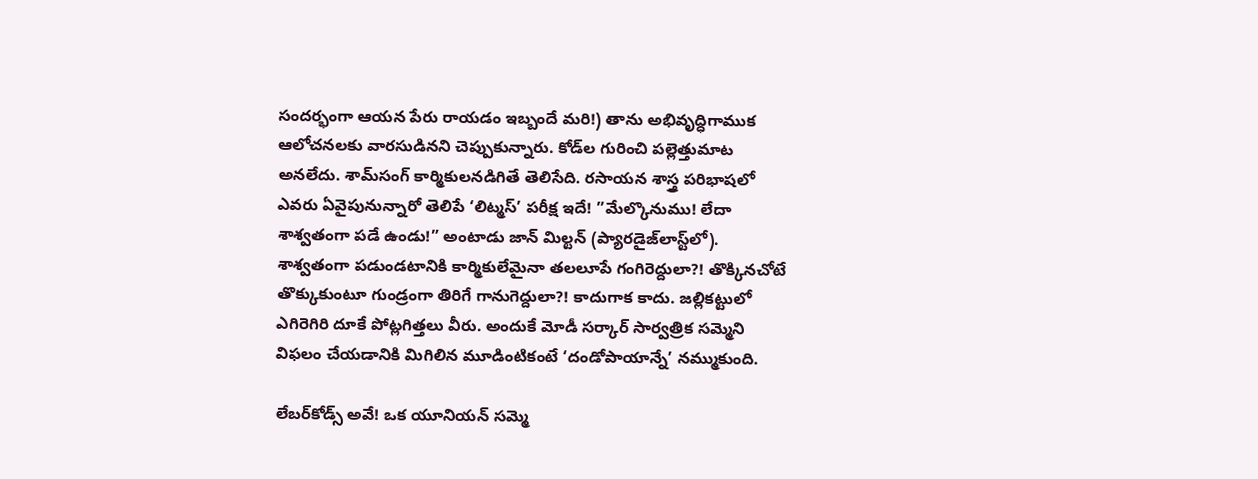సందర్భంగా ఆయన పేరు రాయడం ఇబ్బందే మరి!) తాను అభివృద్ధిగాముక ఆలోచనలకు వారసుడినని చెప్పుకున్నారు. కోడ్‌ల గురించి పల్లెత్తుమాట అనలేదు. శామ్‌సంగ్‌ కార్మికులనడిగితే తెలిసేది. రసాయన శాస్త్ర పరిభాషలో ఎవరు ఏవైపునున్నారో తెలిపే ‘లిట్మస్‌’ పరీక్ష ఇదే! ”మేల్కొనుము! లేదా శాశ్వతంగా పడే ఉండు!” అంటాడు జాన్‌ మిల్టన్‌ (ప్యారడైజ్‌లాస్ట్‌లో). శాశ్వతంగా పడుండటానికి కార్మికులేమైనా తలలూపే గంగిరెద్దులా?! తొక్కినచోటే తొక్కుకుంటూ గుండ్రంగా తిరిగే గానుగెద్దులా?! కాదుగాక కాదు. జల్లికట్టులో ఎగిరెగిరి దూకే పోట్లగిత్తలు వీరు. అందుకే మోడీ సర్కార్‌ సార్వత్రిక సమ్మెని విఫలం చేయడానికి మిగిలిన మూడింటికంటే ‘దండోపాయాన్నే’ నమ్ముకుంది.

లేబర్‌కోడ్స్‌ అవే! ఒక యూనియన్‌ సమ్మె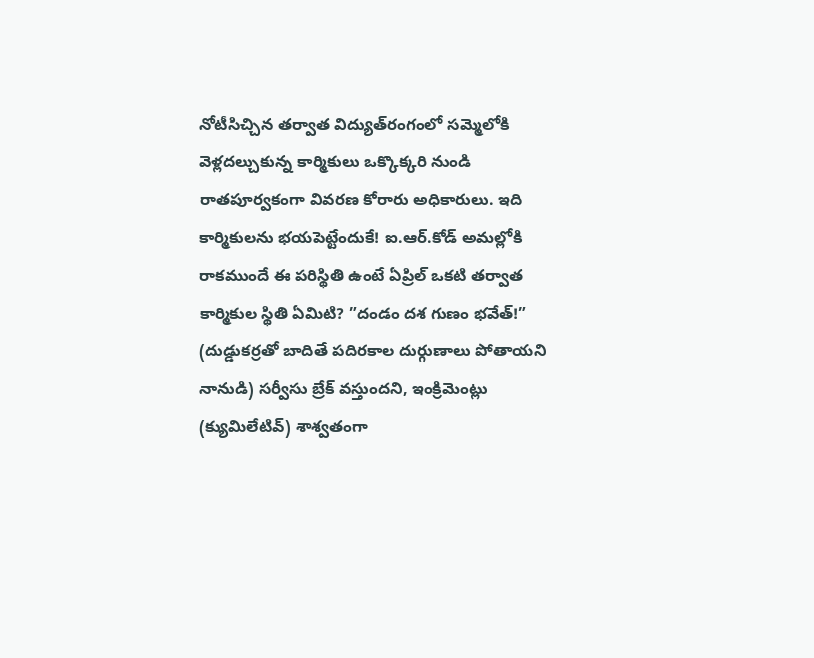నోటీసిచ్చిన తర్వాత విద్యుత్‌రంగంలో సమ్మెలోకి వెళ్లదల్చుకున్న కార్మికులు ఒక్కొక్కరి నుండి రాతపూర్వకంగా వివరణ కోరారు అధికారులు. ఇది కార్మికులను భయపెట్టేందుకే! ఐ.ఆర్‌.కోడ్‌ అమల్లోకి రాకముందే ఈ పరిస్థితి ఉంటే ఏప్రిల్‌ ఒకటి తర్వాత కార్మికుల స్థితి ఏమిటి? ”దండం దశ గుణం భవేత్‌!” (దుడ్డుకర్రతో బాదితే పదిరకాల దుర్గుణాలు పోతాయని నానుడి) సర్వీసు బ్రేక్‌ వస్తుందని, ఇంక్రిమెంట్లు (క్యుమిలేటివ్‌) శాశ్వతంగా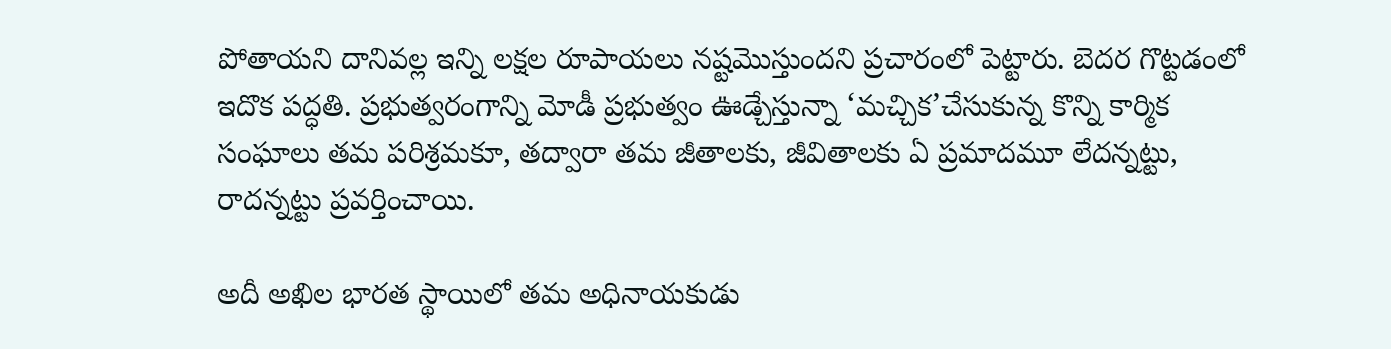పోతాయని దానివల్ల ఇన్ని లక్షల రూపాయలు నష్టమొస్తుందని ప్రచారంలో పెట్టారు. బెదర గొట్టడంలో ఇదొక పద్ధతి. ప్రభుత్వరంగాన్ని మోడీ ప్రభుత్వం ఊడ్చేస్తున్నా ‘మచ్చిక’చేసుకున్న కొన్ని కార్మిక సంఘాలు తమ పరిశ్రమకూ, తద్వారా తమ జీతాలకు, జీవితాలకు ఏ ప్రమాదమూ లేదన్నట్టు, రాదన్నట్టు ప్రవర్తించాయి.

అదీ అఖిల భారత స్థాయిలో తమ అధినాయకుడు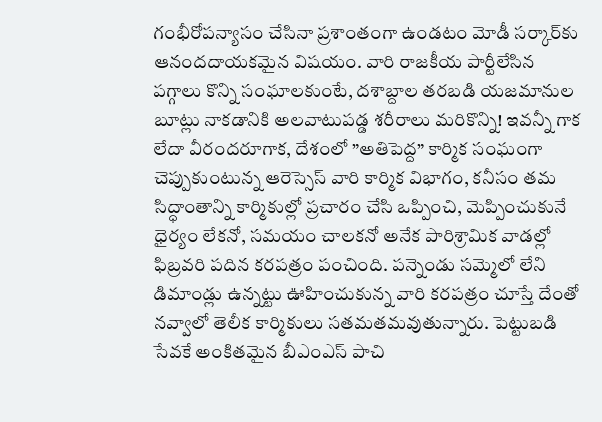గంభీరోపన్యాసం చేసినా ప్రశాంతంగా ఉండటం మోడీ సర్కార్‌కు ఆనందదాయకమైన విషయం. వారి రాజకీయ పార్టీలేసిన పగ్గాలు కొన్ని సంఘాలకుంటే, దశాబ్దాల తరబడి యజమానుల బూట్లు నాకడానికి అలవాటుపడ్డ శరీరాలు మరికొన్ని! ఇవన్నీ గాక లేదా వీరందరూగాక, దేశంలో ”అతిపెద్ద” కార్మిక సంఘంగా చెప్పుకుంటున్న ఆరెస్సెస్‌ వారి కార్మిక విభాగం, కనీసం తమ సిద్ధాంతాన్ని కార్మికుల్లో ప్రచారం చేసి ఒప్పించి, మెప్పించుకునే ధైర్యం లేకనో, సమయం చాలకనో అనేక పారిశ్రామిక వాడల్లో ఫిబ్రవరి పదిన కరపత్రం పంచింది. పన్నెండు సమ్మెలో లేని డిమాండ్లు ఉన్నట్టు ఊహించుకున్న వారి కరపత్రం చూస్తే దేంతో నవ్వాలో తెలీక కార్మికులు సతమతమవుతున్నారు. పెట్టుబడి సేవకే అంకితమైన బీఎంఎస్‌ పాచి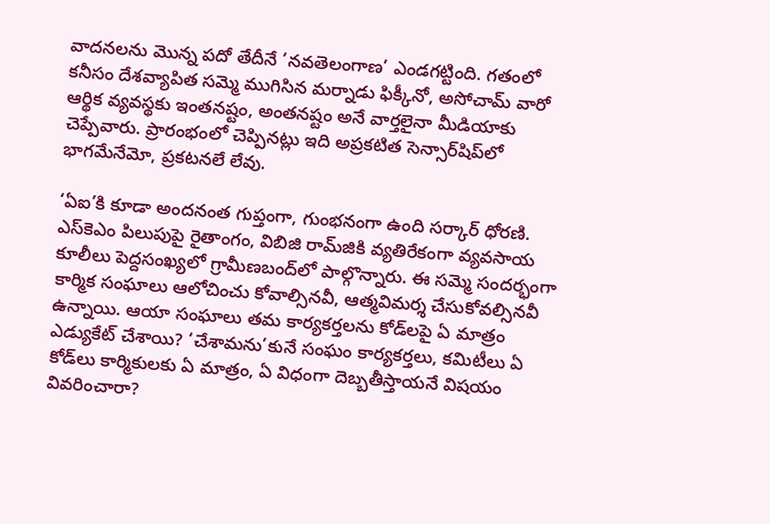వాదనలను మొన్న పదో తేదీనే ‘నవతెలంగాణ’ ఎండగట్టింది. గతంలో కనీసం దేశవ్యాపిత సమ్మె ముగిసిన మర్నాడు ఫిక్కీనో, అసోచామ్‌ వారో ఆర్థిక వ్యవస్థకు ఇంతనష్టం, అంతనష్టం అనే వార్తలైనా మీడియాకు చెప్పేవారు. ప్రారంభంలో చెప్పినట్లు ఇది అప్రకటిత సెన్సార్‌షిప్‌లో భాగమేనేమో, ప్రకటనలే లేవు.

‘ఏఐ’కి కూడా అందనంత గుప్తంగా, గుంభనంగా ఉంది సర్కార్‌ ధోరణి. ఎస్‌కెఎం పిలుపుపై రైతాంగం, విబిజి రామ్‌జికి వ్యతిరేకంగా వ్యవసాయ కూలీలు పెద్దసంఖ్యలో గ్రామీణబంద్‌లో పాల్గొన్నారు. ఈ సమ్మె సందర్భంగా కార్మిక సంఘాలు ఆలోచించు కోవాల్సినవీ, ఆత్మవిమర్శ చేసుకోవల్సినవీ ఉన్నాయి. ఆయా సంఘాలు తమ కార్యకర్తలను కోడ్‌లపై ఏ మాత్రం ఎడ్యుకేట్‌ చేశాయి? ‘చేశామను’కునే సంఘం కార్యకర్తలు, కమిటీలు ఏ కోడ్‌లు కార్మికులకు ఏ మాత్రం, ఏ విధంగా దెబ్బతీస్తాయనే విషయం వివరించారా?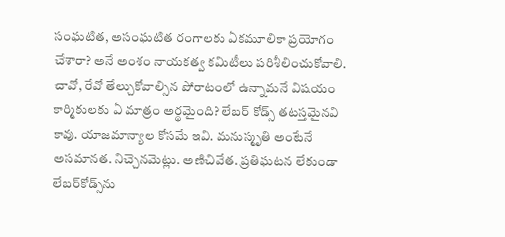సంఘటిత, అసంఘటిత రంగాలకు ఏకమూలికా ప్రయోగం చేశారా? అనే అంశం నాయకత్వ కమిటీలు పరిశీలించుకోవాలి. చావో, రేవో తేల్చుకోవాల్సిన పోరాటంలో ఉన్నామనే విషయం కార్మికులకు ఏ మాత్రం అర్థమైంది? లేబర్‌ కోడ్స్‌ తటస్తమైనవి కావు. యాజమాన్యాల కోసమే ఇవి. మనుస్మృతి అంటేనే అసమానత. నిచ్చెనమెట్లు. అణిచివేత. ప్రతిఘటన లేకుండా లేబర్‌కోడ్స్‌ను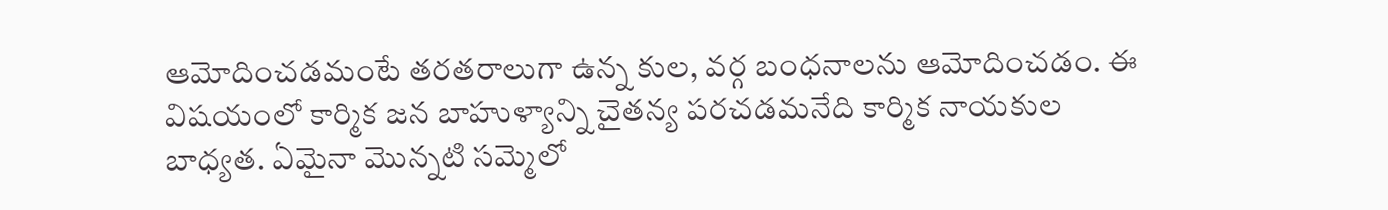ఆమోదించడమంటే తరతరాలుగా ఉన్న కుల, వర్గ బంధనాలను ఆమోదించడం. ఈ విషయంలో కార్మిక జన బాహుళ్యాన్ని చైతన్య పరచడమనేది కార్మిక నాయకుల బాధ్యత. ఏమైనా మొన్నటి సమ్మెలో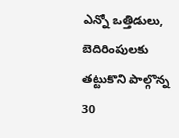ఎన్నో ఒత్తిడులు, బెదిరింపులకు తట్టుకొని పాల్గొన్న 30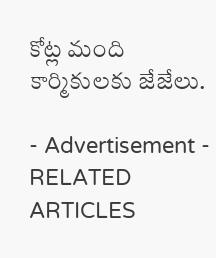కోట్ల మంది కార్మికులకు జేజేలు.

- Advertisement -
RELATED ARTICLES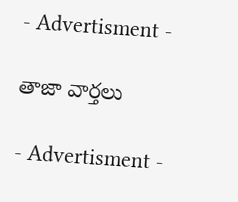- Advertisment -

తాజా వార్తలు

- Advertisment -